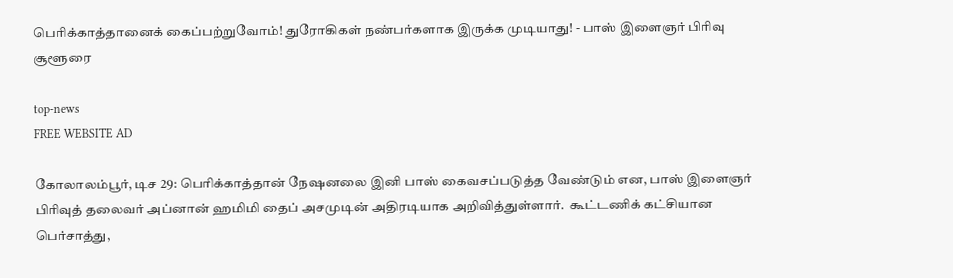பெரிக்காத்தானைக் கைப்பற்றுவோம்! துரோகிகள் நண்பர்களாக இருக்க முடியாது! - பாஸ் இளைஞர் பிரிவு சூளூரை

top-news
FREE WEBSITE AD

கோலாலம்பூர், டிச 29: பெரிக்காத்தான் நேஷனலை இனி பாஸ் கைவசப்படுத்த வேண்டும் என, பாஸ் இளைஞர் பிரிவுத் தலைவர் அப்னான் ஹமிமி தைப் அசமுடின் அதிரடியாக அறிவித்துள்ளார்.  கூட்டணிக் கட்சியான பெர்சாத்து,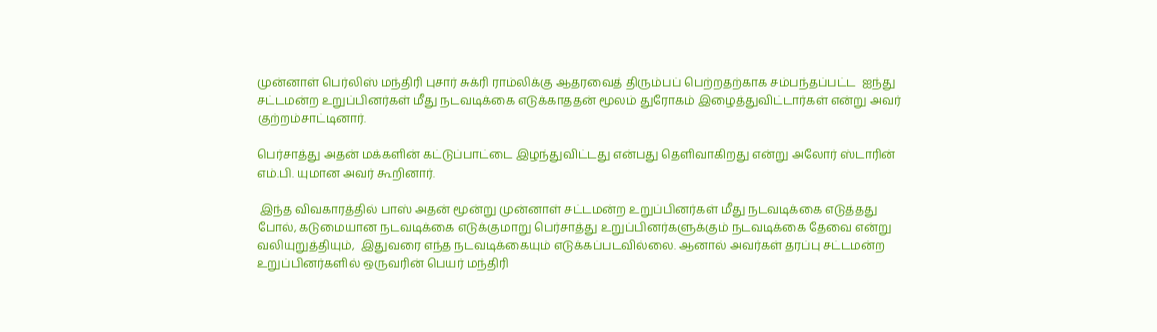முன்னாள் பெர்லிஸ் மந்திரி புசார் சுக்ரி ராம்லிக்கு ஆதரவைத் திரும்பப் பெற்றதற்காக சம்பந்தப்பட்ட  ஐந்து சட்டமன்ற உறுப்பினர்கள் மீது நடவடிக்கை எடுக்காததன் மூலம் துரோகம் இழைத்துவிட்டார்கள் என்று அவர் குற்றம்சாட்டினார்.

பெர்சாத்து அதன் மக்களின் கட்டுப்பாட்டை இழந்துவிட்டது என்பது தெளிவாகிறது என்று அலோர் ஸ்டாரின் எம்.பி. யுமான அவர் கூறினார்.

 இந்த விவகாரத்தில் பாஸ் அதன் மூன்று முன்னாள் சட்டமன்ற உறுப்பினர்கள் மீது நடவடிக்கை எடுத்தது போல், கடுமையான நடவடிக்கை எடுக்குமாறு பெர்சாத்து உறுப்பினர்களுக்கும் நடவடிக்கை தேவை என்று  வலியுறுத்தியும்,  இதுவரை எந்த நடவடிக்கையும் எடுக்கப்படவில்லை. ஆனால் அவர்கள் தரப்பு சட்டமன்ற உறுப்பினர்களில் ஒருவரின் பெயர் மந்திரி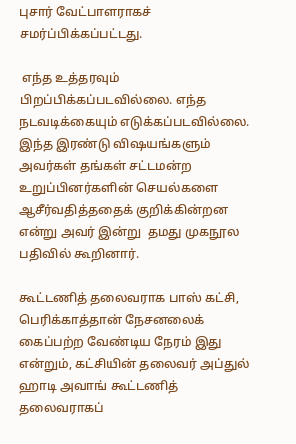புசார் வேட்பாளராகச் சமர்ப்பிக்கப்பட்டது.

 எந்த உத்தரவும் பிறப்பிக்கப்படவில்லை. எந்த நடவடிக்கையும் எடுக்கப்படவில்லை. இந்த இரண்டு விஷயங்களும் அவர்கள் தங்கள் சட்டமன்ற உறுப்பினர்களின் செயல்களை ஆசீர்வதித்ததைக் குறிக்கின்றன என்று அவர் இன்று  தமது முகநூல பதிவில் கூறினார்.

கூட்டணித் தலைவராக பாஸ் கட்சி, பெரிக்காத்தான் நேசனலைக் கைப்பற்ற வேண்டிய நேரம் இது என்றும், கட்சியின் தலைவர் அப்துல் ஹாடி அவாங் கூட்டணித் தலைவராகப்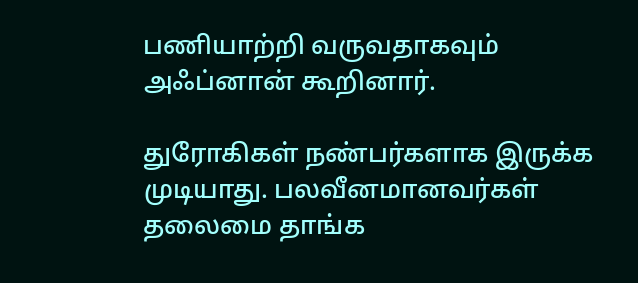பணியாற்றி வருவதாகவும் அஃப்னான் கூறினார்.

துரோகிகள் நண்பர்களாக இருக்க முடியாது. பலவீனமானவர்கள் தலைமை தாங்க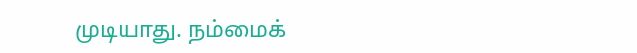முடியாது. நம்மைக்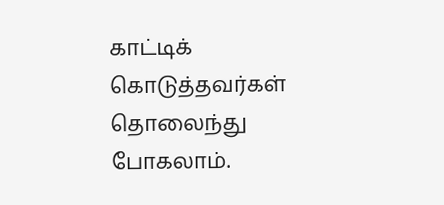காட்டிக் கொடுத்தவர்கள் தொலைந்து போகலாம்.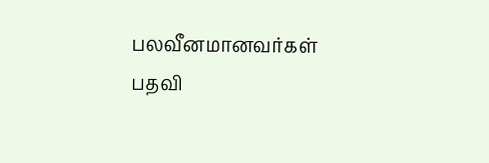பலவீனமானவர்கள் பதவி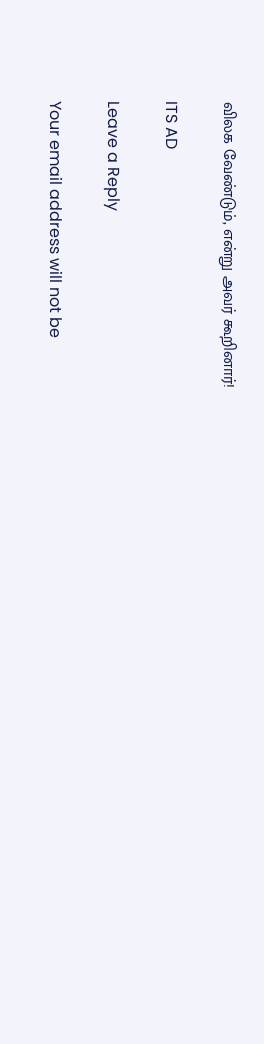விலக வேண்டும், என்று அவர் கூறினார்!

ITS AD

Leave a Reply

Your email address will not be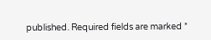published. Required fields are marked *